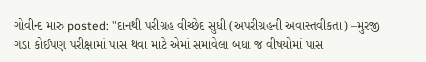ગોવીન્દ મારુ posted: "દાનથી પરીગ્રહ વીચ્છેદ સુધી (અપરીગ્રહની અવાસ્તવીકતા) –મુરજી ગડા કોઈપણ પરીક્ષામાં પાસ થવા માટે એમાં સમાવેલા બધા જ વીષયોમાં પાસ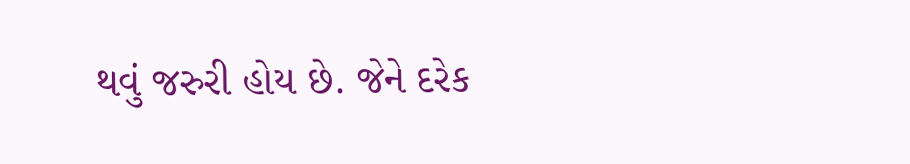થવું જરુરી હોય છે. જેને દરેક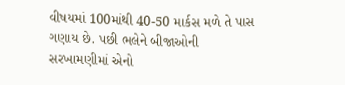વીષયમાં 100માંથી 40-50 માર્કસ મળે તે પાસ ગણાય છે. પછી ભલેને બીજાઓની સરખામણીમાં એનો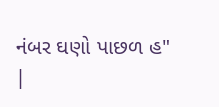નંબર ઘણો પાછળ હ"
|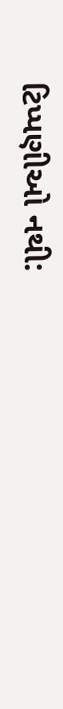ટિપ્પણીઓ નથી: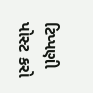ટિપ્પણી પોસ્ટ કરો